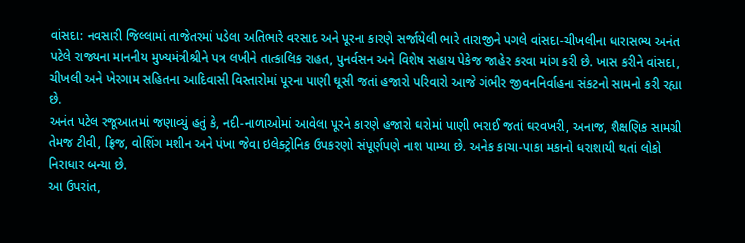વાંસદા: નવસારી જિલ્લામાં તાજેતરમાં પડેલા અતિભારે વરસાદ અને પૂરના કારણે સર્જાયેલી ભારે તારાજીને પગલે વાંસદા-ચીખલીના ધારાસભ્ય અનંત પટેલે રાજ્યના માનનીય મુખ્યમંત્રીશ્રીને પત્ર લખીને તાત્કાલિક રાહત, પુનર્વસન અને વિશેષ સહાય પેકેજ જાહેર કરવા માંગ કરી છે. ખાસ કરીને વાંસદા, ચીખલી અને ખેરગામ સહિતના આદિવાસી વિસ્તારોમાં પૂરના પાણી ઘૂસી જતાં હજારો પરિવારો આજે ગંભીર જીવનનિર્વાહના સંકટનો સામનો કરી રહ્યા છે.
અનંત પટેલ રજૂઆતમાં જણાવ્યું હતું કે, નદી-નાળાઓમાં આવેલા પૂરને કારણે હજારો ઘરોમાં પાણી ભરાઈ જતાં ઘરવખરી, અનાજ, શૈક્ષણિક સામગ્રી તેમજ ટીવી, ફ્રિજ, વોશિંગ મશીન અને પંખા જેવા ઇલેક્ટ્રોનિક ઉપકરણો સંપૂર્ણપણે નાશ પામ્યા છે. અનેક કાચા-પાકા મકાનો ધરાશાયી થતાં લોકો નિરાધાર બન્યા છે.
આ ઉપરાંત,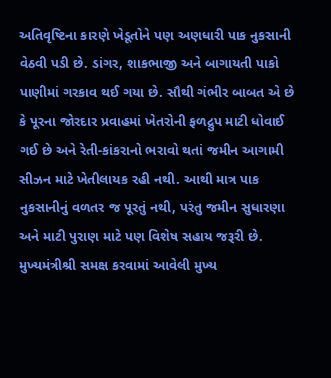અતિવૃષ્ટિના કારણે ખેડૂતોને પણ અણધારી પાક નુકસાની વેઠવી પડી છે. ડાંગર, શાકભાજી અને બાગાયતી પાકો પાણીમાં ગરકાવ થઈ ગયા છે. સૌથી ગંભીર બાબત એ છે કે પૂરના જોરદાર પ્રવાહમાં ખેતરોની ફળદ્રુપ માટી ધોવાઈ ગઈ છે અને રેતી-કાંકરાનો ભરાવો થતાં જમીન આગામી સીઝન માટે ખેતીલાયક રહી નથી. આથી માત્ર પાક નુકસાનીનું વળતર જ પૂરતું નથી, પરંતુ જમીન સુધારણા અને માટી પુરાણ માટે પણ વિશેષ સહાય જરૂરી છે.
મુખ્યમંત્રીશ્રી સમક્ષ કરવામાં આવેલી મુખ્ય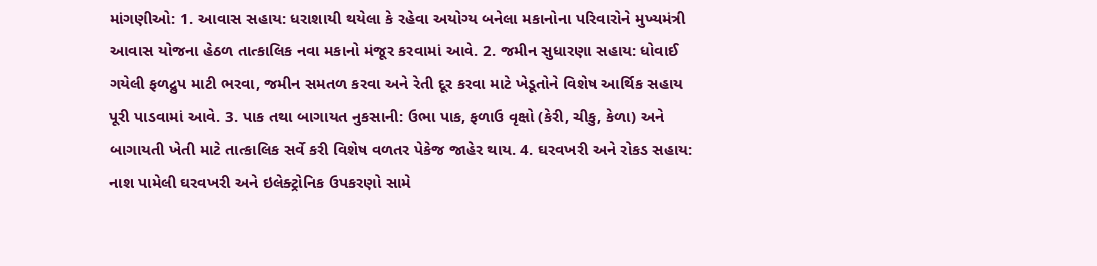માંગણીઓ: 1. આવાસ સહાય: ધરાશાયી થયેલા કે રહેવા અયોગ્ય બનેલા મકાનોના પરિવારોને મુખ્યમંત્રી આવાસ યોજના હેઠળ તાત્કાલિક નવા મકાનો મંજૂર કરવામાં આવે. 2. જમીન સુધારણા સહાય: ધોવાઈ ગયેલી ફળદ્રુપ માટી ભરવા, જમીન સમતળ કરવા અને રેતી દૂર કરવા માટે ખેડૂતોને વિશેષ આર્થિક સહાય પૂરી પાડવામાં આવે. 3. પાક તથા બાગાયત નુકસાની: ઉભા પાક, ફળાઉ વૃક્ષો (કેરી, ચીકુ, કેળા) અને બાગાયતી ખેતી માટે તાત્કાલિક સર્વે કરી વિશેષ વળતર પેકેજ જાહેર થાય. 4. ઘરવખરી અને રોકડ સહાય: નાશ પામેલી ઘરવખરી અને ઇલેક્ટ્રોનિક ઉપકરણો સામે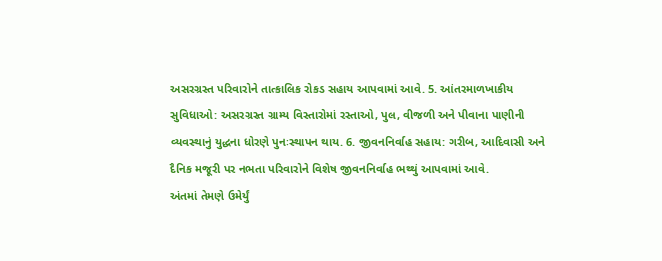અસરગ્રસ્ત પરિવારોને તાત્કાલિક રોકડ સહાય આપવામાં આવે. 5. આંતરમાળખાકીય સુવિધાઓ: અસરગ્રસ્ત ગ્રામ્ય વિસ્તારોમાં રસ્તાઓ, પુલ, વીજળી અને પીવાના પાણીની વ્યવસ્થાનું યુદ્ધના ધોરણે પુનઃસ્થાપન થાય. 6. જીવનનિર્વાહ સહાય: ગરીબ, આદિવાસી અને દૈનિક મજૂરી પર નભતા પરિવારોને વિશેષ જીવનનિર્વાહ ભથ્થું આપવામાં આવે.
અંતમાં તેમણે ઉમેર્યું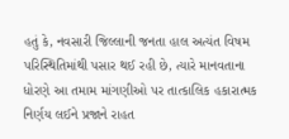હતું કે, નવસારી જિલ્લાની જનતા હાલ અત્યંત વિષમ પરિસ્થિતિમાંથી પસાર થઈ રહી છે, ત્યારે માનવતાના ધોરણે આ તમામ માંગણીઓ પર તાત્કાલિક હકારાત્મક નિર્ણય લઈને પ્રજાને રાહત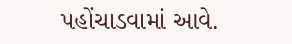પહોંચાડવામાં આવે.